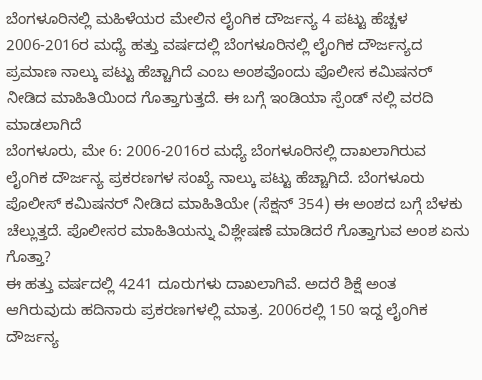ಬೆಂಗಳೂರಿನಲ್ಲಿ ಮಹಿಳೆಯರ ಮೇಲಿನ ಲೈಂಗಿಕ ದೌರ್ಜನ್ಯ 4 ಪಟ್ಟು ಹೆಚ್ಚಳ
2006-2016ರ ಮಧ್ಯೆ ಹತ್ತು ವರ್ಷದಲ್ಲಿ ಬೆಂಗಳೂರಿನಲ್ಲಿ ಲೈಂಗಿಕ ದೌರ್ಜನ್ಯದ ಪ್ರಮಾಣ ನಾಲ್ಕು ಪಟ್ಟು ಹೆಚ್ಚಾಗಿದೆ ಎಂಬ ಅಂಶವೊಂದು ಪೊಲೀಸ ಕಮಿಷನರ್ ನೀಡಿದ ಮಾಹಿತಿಯಿಂದ ಗೊತ್ತಾಗುತ್ತದೆ. ಈ ಬಗ್ಗೆ ಇಂಡಿಯಾ ಸ್ಪೆಂಡ್ ನಲ್ಲಿ ವರದಿ ಮಾಡಲಾಗಿದೆ
ಬೆಂಗಳೂರು, ಮೇ 6: 2006-2016ರ ಮಧ್ಯೆ ಬೆಂಗಳೂರಿನಲ್ಲಿ ದಾಖಲಾಗಿರುವ ಲೈಂಗಿಕ ದೌರ್ಜನ್ಯ ಪ್ರಕರಣಗಳ ಸಂಖ್ಯೆ ನಾಲ್ಕು ಪಟ್ಟು ಹೆಚ್ಚಾಗಿದೆ. ಬೆಂಗಳೂರು ಪೊಲೀಸ್ ಕಮಿಷನರ್ ನೀಡಿದ ಮಾಹಿತಿಯೇ (ಸೆಕ್ಷನ್ 354) ಈ ಅಂಶದ ಬಗ್ಗೆ ಬೆಳಕು ಚೆಲ್ಲುತ್ತದೆ. ಪೊಲೀಸರ ಮಾಹಿತಿಯನ್ನು ವಿಶ್ಲೇಷಣೆ ಮಾಡಿದರೆ ಗೊತ್ತಾಗುವ ಅಂಶ ಏನು ಗೊತ್ತಾ?
ಈ ಹತ್ತು ವರ್ಷದಲ್ಲಿ 4241 ದೂರುಗಳು ದಾಖಲಾಗಿವೆ. ಅದರೆ ಶಿಕ್ಷೆ ಅಂತ ಆಗಿರುವುದು ಹದಿನಾರು ಪ್ರಕರಣಗಳಲ್ಲಿ ಮಾತ್ರ. 2006ರಲ್ಲಿ 150 ಇದ್ದ ಲೈಂಗಿಕ ದೌರ್ಜನ್ಯ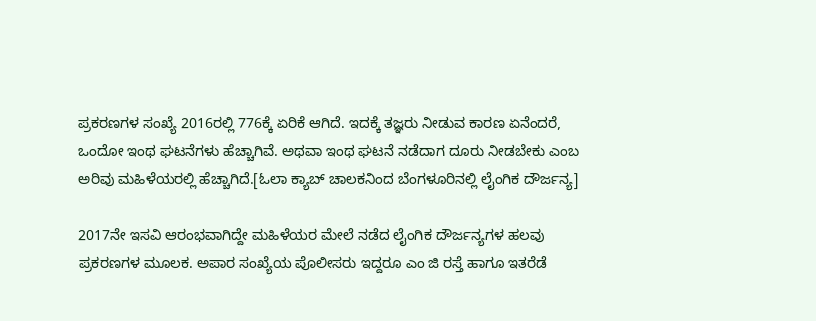ಪ್ರಕರಣಗಳ ಸಂಖ್ಯೆ 2016ರಲ್ಲಿ 776ಕ್ಕೆ ಏರಿಕೆ ಆಗಿದೆ. ಇದಕ್ಕೆ ತಜ್ಞರು ನೀಡುವ ಕಾರಣ ಏನೆಂದರೆ, ಒಂದೋ ಇಂಥ ಘಟನೆಗಳು ಹೆಚ್ಚಾಗಿವೆ. ಅಥವಾ ಇಂಥ ಘಟನೆ ನಡೆದಾಗ ದೂರು ನೀಡಬೇಕು ಎಂಬ ಅರಿವು ಮಹಿಳೆಯರಲ್ಲಿ ಹೆಚ್ಚಾಗಿದೆ.[ಓಲಾ ಕ್ಯಾಬ್ ಚಾಲಕನಿಂದ ಬೆಂಗಳೂರಿನಲ್ಲಿ ಲೈಂಗಿಕ ದೌರ್ಜನ್ಯ]

2017ನೇ ಇಸವಿ ಆರಂಭವಾಗಿದ್ದೇ ಮಹಿಳೆಯರ ಮೇಲೆ ನಡೆದ ಲೈಂಗಿಕ ದೌರ್ಜನ್ಯಗಳ ಹಲವು ಪ್ರಕರಣಗಳ ಮೂಲಕ. ಅಪಾರ ಸಂಖ್ಯೆಯ ಪೊಲೀಸರು ಇದ್ದರೂ ಎಂ ಜಿ ರಸ್ತೆ ಹಾಗೂ ಇತರೆಡೆ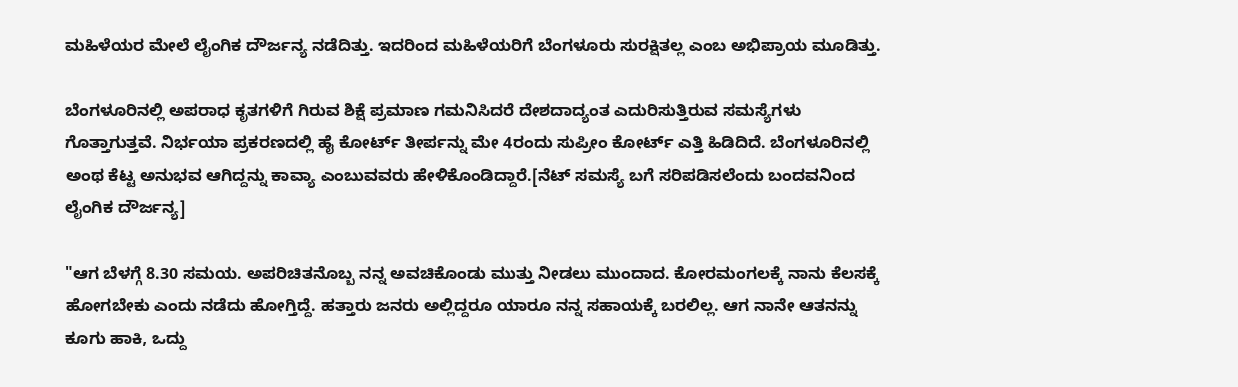ಮಹಿಳೆಯರ ಮೇಲೆ ಲೈಂಗಿಕ ದೌರ್ಜನ್ಯ ನಡೆದಿತ್ತು. ಇದರಿಂದ ಮಹಿಳೆಯರಿಗೆ ಬೆಂಗಳೂರು ಸುರಕ್ಷಿತಲ್ಲ ಎಂಬ ಅಭಿಪ್ರಾಯ ಮೂಡಿತ್ತು.

ಬೆಂಗಳೂರಿನಲ್ಲಿ ಅಪರಾಧ ಕೃತಗಳಿಗೆ ಗಿರುವ ಶಿಕ್ಷೆ ಪ್ರಮಾಣ ಗಮನಿಸಿದರೆ ದೇಶದಾದ್ಯಂತ ಎದುರಿಸುತ್ತಿರುವ ಸಮಸ್ಯೆಗಳು ಗೊತ್ತಾಗುತ್ತವೆ. ನಿರ್ಭಯಾ ಪ್ರಕರಣದಲ್ಲಿ ಹೈ ಕೋರ್ಟ್ ತೀರ್ಪನ್ನು ಮೇ 4ರಂದು ಸುಪ್ರೀಂ ಕೋರ್ಟ್ ಎತ್ತಿ ಹಿಡಿದಿದೆ. ಬೆಂಗಳೂರಿನಲ್ಲಿ ಅಂಥ ಕೆಟ್ಟ ಅನುಭವ ಆಗಿದ್ದನ್ನು ಕಾವ್ಯಾ ಎಂಬುವವರು ಹೇಳಿಕೊಂಡಿದ್ದಾರೆ.[ನೆಟ್ ಸಮಸ್ಯೆ ಬಗೆ ಸರಿಪಡಿಸಲೆಂದು ಬಂದವನಿಂದ ಲೈಂಗಿಕ ದೌರ್ಜನ್ಯ]

"ಆಗ ಬೆಳಗ್ಗೆ 8.30 ಸಮಯ. ಅಪರಿಚಿತನೊಬ್ಬ ನನ್ನ ಅವಚಿಕೊಂಡು ಮುತ್ತು ನೀಡಲು ಮುಂದಾದ. ಕೋರಮಂಗಲಕ್ಕೆ ನಾನು ಕೆಲಸಕ್ಕೆ ಹೋಗಬೇಕು ಎಂದು ನಡೆದು ಹೋಗ್ತಿದ್ದೆ. ಹತ್ತಾರು ಜನರು ಅಲ್ಲಿದ್ದರೂ ಯಾರೂ ನನ್ನ ಸಹಾಯಕ್ಕೆ ಬರಲಿಲ್ಲ. ಆಗ ನಾನೇ ಆತನನ್ನು ಕೂಗು ಹಾಕಿ, ಒದ್ದು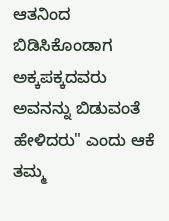ಆತನಿಂದ ಬಿಡಿಸಿಕೊಂಡಾಗ ಅಕ್ಕಪಕ್ಕದವರು ಅವನನ್ನು ಬಿಡುವಂತೆ ಹೇಳಿದರು" ಎಂದು ಆಕೆ ತಮ್ಮ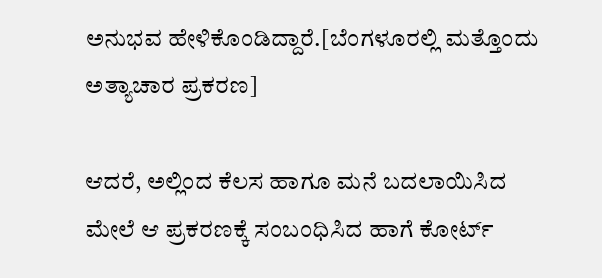ಅನುಭವ ಹೇಳಿಕೊಂಡಿದ್ದಾರೆ.[ಬೆಂಗಳೂರಲ್ಲಿ ಮತ್ತೊಂದು ಅತ್ಯಾಚಾರ ಪ್ರಕರಣ]

ಆದರೆ, ಅಲ್ಲಿಂದ ಕೆಲಸ ಹಾಗೂ ಮನೆ ಬದಲಾಯಿಸಿದ ಮೇಲೆ ಆ ಪ್ರಕರಣಕ್ಕೆ ಸಂಬಂಧಿಸಿದ ಹಾಗೆ ಕೋರ್ಟ್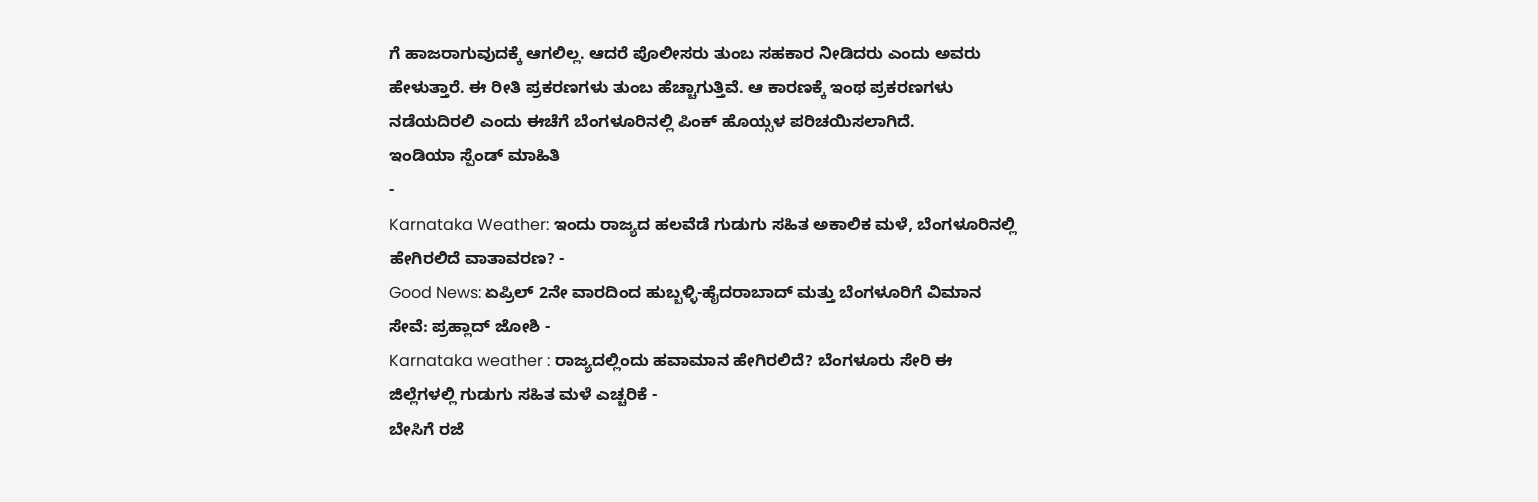ಗೆ ಹಾಜರಾಗುವುದಕ್ಕೆ ಆಗಲಿಲ್ಲ. ಆದರೆ ಪೊಲೀಸರು ತುಂಬ ಸಹಕಾರ ನೀಡಿದರು ಎಂದು ಅವರು ಹೇಳುತ್ತಾರೆ. ಈ ರೀತಿ ಪ್ರಕರಣಗಳು ತುಂಬ ಹೆಚ್ಚಾಗುತ್ತಿವೆ. ಆ ಕಾರಣಕ್ಕೆ ಇಂಥ ಪ್ರಕರಣಗಳು ನಡೆಯದಿರಲಿ ಎಂದು ಈಚೆಗೆ ಬೆಂಗಳೂರಿನಲ್ಲಿ ಪಿಂಕ್ ಹೊಯ್ಸಳ ಪರಿಚಯಿಸಲಾಗಿದೆ.
ಇಂಡಿಯಾ ಸ್ಪೆಂಡ್ ಮಾಹಿತಿ
-
Karnataka Weather: ಇಂದು ರಾಜ್ಯದ ಹಲವೆಡೆ ಗುಡುಗು ಸಹಿತ ಅಕಾಲಿಕ ಮಳೆ, ಬೆಂಗಳೂರಿನಲ್ಲಿ ಹೇಗಿರಲಿದೆ ವಾತಾವರಣ? -
Good News: ಏಪ್ರಿಲ್ 2ನೇ ವಾರದಿಂದ ಹುಬ್ಬಳ್ಳಿ-ಹೈದರಾಬಾದ್ ಮತ್ತು ಬೆಂಗಳೂರಿಗೆ ವಿಮಾನ ಸೇವೆ: ಪ್ರಹ್ಲಾದ್ ಜೋಶಿ -
Karnataka weather : ರಾಜ್ಯದಲ್ಲಿಂದು ಹವಾಮಾನ ಹೇಗಿರಲಿದೆ? ಬೆಂಗಳೂರು ಸೇರಿ ಈ ಜಿಲ್ಲೆಗಳಲ್ಲಿ ಗುಡುಗು ಸಹಿತ ಮಳೆ ಎಚ್ಚರಿಕೆ -
ಬೇಸಿಗೆ ರಜೆ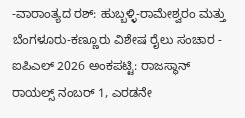-ವಾರಾಂತ್ಯದ ರಶ್: ಹುಬ್ಬಳ್ಳಿ-ರಾಮೇಶ್ವರಂ ಮತ್ತು ಬೆಂಗಳೂರು-ಕಣ್ಣೂರು ವಿಶೇಷ ರೈಲು ಸಂಚಾರ -
ಐಪಿಎಲ್ 2026 ಅಂಕಪಟ್ಟಿ: ರಾಜಸ್ಥಾನ್ ರಾಯಲ್ಸ್ ನಂಬರ್ 1, ಎರಡನೇ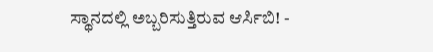ಸ್ಥಾನದಲ್ಲಿ ಅಬ್ಬರಿಸುತ್ತಿರುವ ಆರ್ಸಿಬಿ! -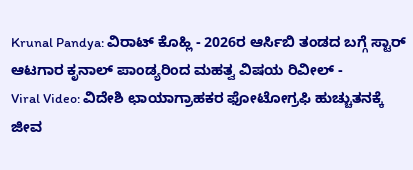Krunal Pandya: ವಿರಾಟ್ ಕೊಹ್ಲಿ - 2026ರ ಆರ್ಸಿಬಿ ತಂಡದ ಬಗ್ಗೆ ಸ್ಟಾರ್ ಆಟಗಾರ ಕೃನಾಲ್ ಪಾಂಡ್ಯರಿಂದ ಮಹತ್ವ ವಿಷಯ ರಿವೀಲ್ -
Viral Video: ವಿದೇಶಿ ಛಾಯಾಗ್ರಾಹಕರ ಫೋಟೋಗ್ರಫಿ ಹುಚ್ಚುತನಕ್ಕೆ ಜೀವ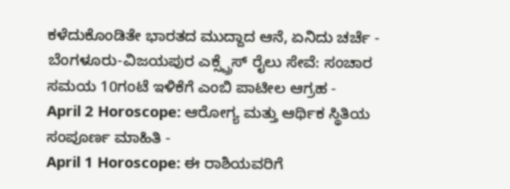ಕಳೆದುಕೊಂಡಿತೇ ಭಾರತದ ಮುದ್ದಾದ ಆನೆ, ಏನಿದು ಚರ್ಚೆ -
ಬೆಂಗಳೂರು-ವಿಜಯಪುರ ಎಕ್ಸ್ಪ್ರೆಸ್ ರೈಲು ಸೇವೆ: ಸಂಚಾರ ಸಮಯ 10ಗಂಟೆ ಇಳಿಕೆಗೆ ಎಂಬಿ ಪಾಟೀಲ ಆಗ್ರಹ -
April 2 Horoscope: ಆರೋಗ್ಯ ಮತ್ತು ಆರ್ಥಿಕ ಸ್ಥಿತಿಯ ಸಂಪೂರ್ಣ ಮಾಹಿತಿ -
April 1 Horoscope: ಈ ರಾಶಿಯವರಿಗೆ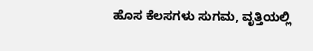ಹೊಸ ಕೆಲಸಗಳು ಸುಗಮ, ವೃತ್ತಿಯಲ್ಲಿ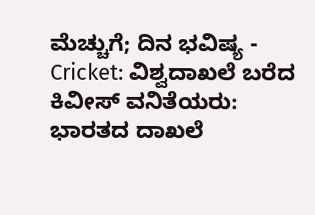ಮೆಚ್ಚುಗೆ; ದಿನ ಭವಿಷ್ಯ -
Cricket: ವಿಶ್ವದಾಖಲೆ ಬರೆದ ಕಿವೀಸ್ ವನಿತೆಯರು: ಭಾರತದ ದಾಖಲೆ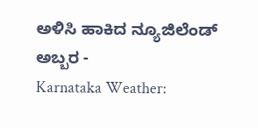ಅಳಿಸಿ ಹಾಕಿದ ನ್ಯೂಜಿಲೆಂಡ್ ಅಬ್ಬರ -
Karnataka Weather: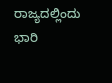ರಾಜ್ಯದಲ್ಲಿಂದು ಭಾರಿ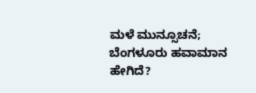ಮಳೆ ಮುನ್ಸೂಚನೆ; ಬೆಂಗಳೂರು ಹವಾಮಾನ ಹೇಗಿದೆ?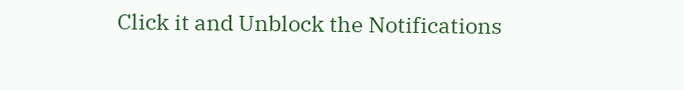Click it and Unblock the Notifications